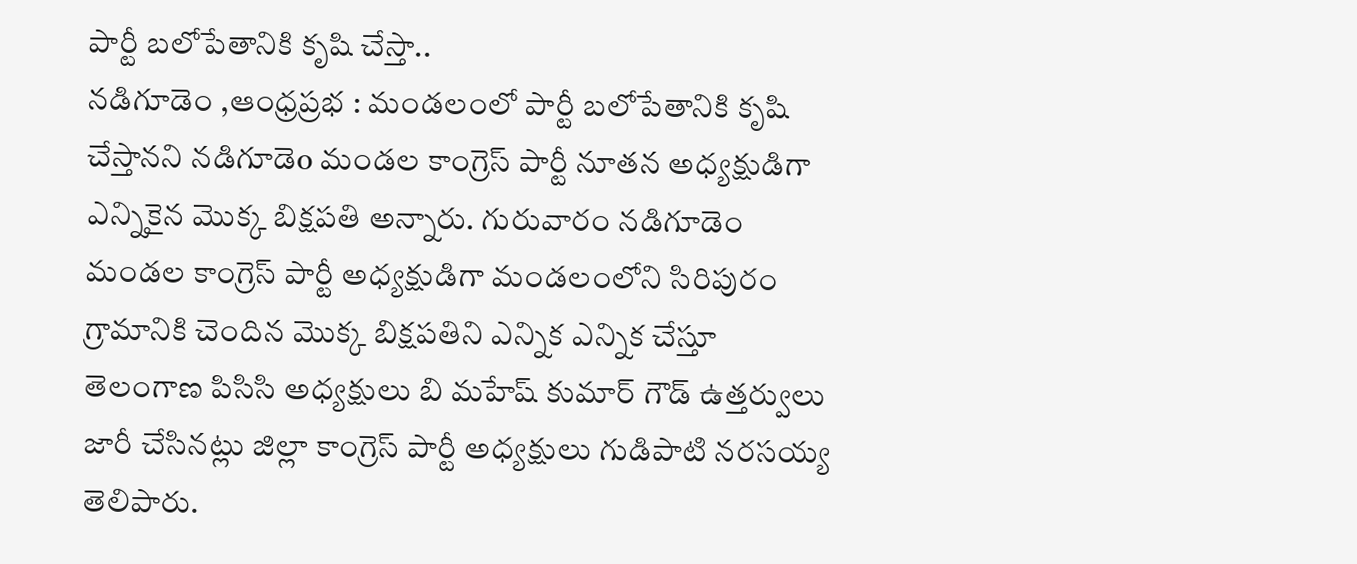పార్టీ బలోపేతానికి కృషి చేస్తా..
నడిగూడెం ,ఆంధ్రప్రభ : మండలంలో పార్టీ బలోపేతానికి కృషి చేస్తానని నడిగూడెo మండల కాంగ్రెస్ పార్టీ నూతన అధ్యక్షుడిగా ఎన్నికైన మొక్క బిక్షపతి అన్నారు. గురువారం నడిగూడెం మండల కాంగ్రెస్ పార్టీ అధ్యక్షుడిగా మండలంలోని సిరిపురం గ్రామానికి చెందిన మొక్క బిక్షపతిని ఎన్నిక ఎన్నిక చేస్తూ తెలంగాణ పిసిసి అధ్యక్షులు బి మహేష్ కుమార్ గౌడ్ ఉత్తర్వులు జారీ చేసినట్లు జిల్లా కాంగ్రెస్ పార్టీ అధ్యక్షులు గుడిపాటి నరసయ్య తెలిపారు.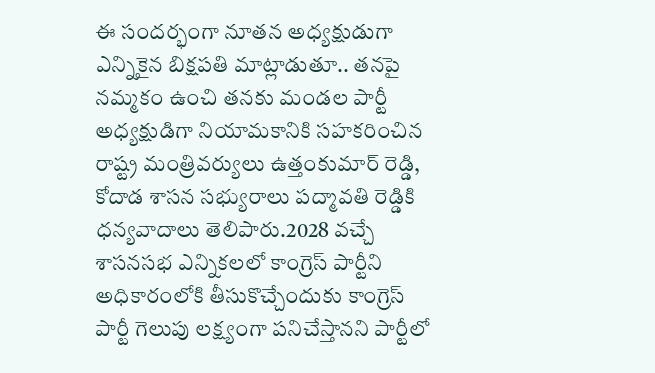ఈ సందర్భంగా నూతన అధ్యక్షుడుగా ఎన్నికైన బిక్షపతి మాట్లాడుతూ.. తనపై నమ్మకం ఉంచి తనకు మండల పార్టీ అధ్యక్షుడిగా నియామకానికి సహకరించిన రాష్ట్ర మంత్రివర్యులు ఉత్తంకుమార్ రెడ్డి, కోదాడ శాసన సభ్యురాలు పద్మావతి రెడ్డికి ధన్యవాదాలు తెలిపారు.2028 వచ్చే శాసనసభ ఎన్నికలలో కాంగ్రెస్ పార్టీని అధికారంలోకి తీసుకొచ్చేందుకు కాంగ్రెస్ పార్టీ గెలుపు లక్ష్యంగా పనిచేస్తానని పార్టీలో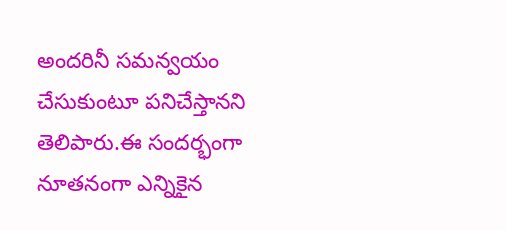అందరినీ సమన్వయం చేసుకుంటూ పనిచేస్తానని తెలిపారు.ఈ సందర్భంగా నూతనంగా ఎన్నికైన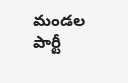మండల పార్టీ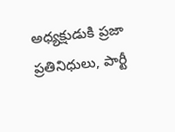అధ్యక్షుడుకి ప్రజా ప్రతినిధులు, పార్టీ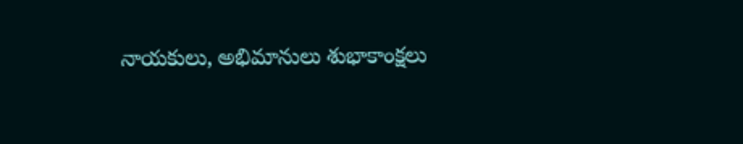నాయకులు, అభిమానులు శుభాకాంక్షలు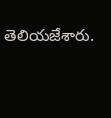తెలియజేశారు.